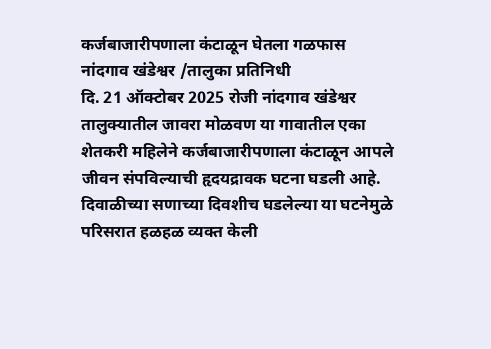कर्जबाजारीपणाला कंटाळून घेतला गळफास
नांदगाव खंडेश्वर /तालुका प्रतिनिधी
दि. 21 ऑक्टोबर 2025 रोजी नांदगाव खंडेश्वर तालुक्यातील जावरा मोळवण या गावातील एका शेतकरी महिलेने कर्जबाजारीपणाला कंटाळून आपले जीवन संपविल्याची हृदयद्रावक घटना घडली आहे. दिवाळीच्या सणाच्या दिवशीच घडलेल्या या घटनेमुळे परिसरात हळहळ व्यक्त केली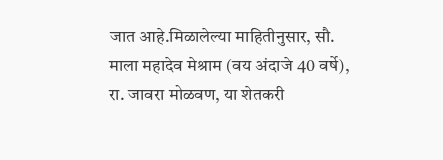जात आहे.मिळालेल्या माहितीनुसार, सौ. माला महादेव मेश्राम (वय अंदाजे 40 वर्षे), रा. जावरा मोळवण, या शेतकरी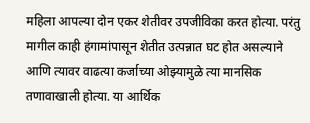महिला आपल्या दोन एकर शेतीवर उपजीविका करत होत्या. परंतु मागील काही हंगामांपासून शेतीत उत्पन्नात घट होत असल्याने आणि त्यावर वाढत्या कर्जाच्या ओझ्यामुळे त्या मानसिक तणावाखाली होत्या. या आर्थिक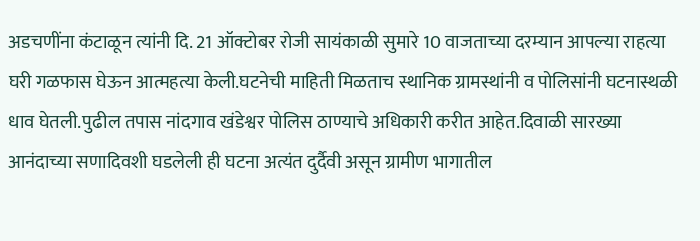अडचणींना कंटाळून त्यांनी दि. 21 ऑक्टोबर रोजी सायंकाळी सुमारे 10 वाजताच्या दरम्यान आपल्या राहत्या घरी गळफास घेऊन आत्महत्या केली.घटनेची माहिती मिळताच स्थानिक ग्रामस्थांनी व पोलिसांनी घटनास्थळी धाव घेतली.पुढील तपास नांदगाव खंडेश्वर पोलिस ठाण्याचे अधिकारी करीत आहेत.दिवाळी सारख्या आनंदाच्या सणादिवशी घडलेली ही घटना अत्यंत दुर्दैवी असून ग्रामीण भागातील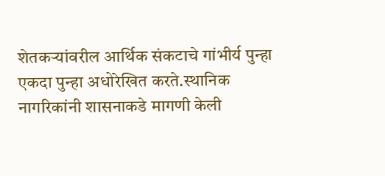शेतकऱ्यांवरील आर्थिक संकटाचे गांभीर्य पुन्हा एकदा पुन्हा अधोरेखित करते.स्थानिक नागरिकांनी शासनाकडे मागणी केली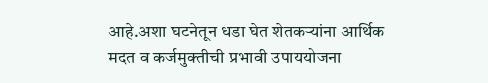आहे.अशा घटनेतून धडा घेत शेतकऱ्यांना आर्थिक मदत व कर्जमुक्तीची प्रभावी उपाययोजना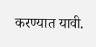करण्यात यावी.